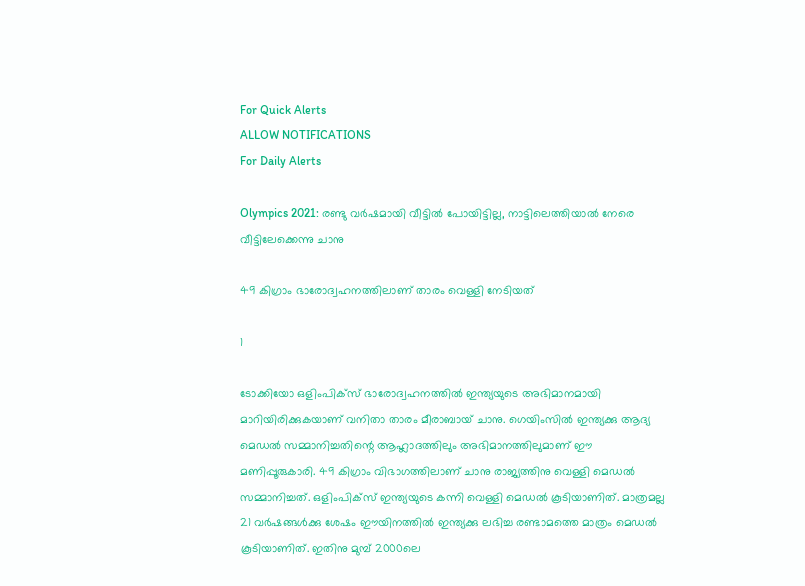For Quick Alerts
ALLOW NOTIFICATIONS
For Daily Alerts

Olympics 2021: രണ്ടു വര്‍ഷമായി വീട്ടില്‍ പോയിട്ടില്ല, നാട്ടിലെത്തിയാല്‍ നേരെ വീട്ടിലേക്കെന്നു ചാനു

49 കിഗ്രാം ഭാരോദ്വഹനത്തിലാണ് താരം വെള്ളി നേടിയത്

1

ടോക്കിയോ ഒളിംപിക്‌സ് ഭാരോദ്വഹനത്തില്‍ ഇന്ത്യയുടെ അഭിമാനമായി മാറിയിരിക്കുകയാണ് വനിതാ താരം മീരാബായ് ചാനു. ഗെയിംസില്‍ ഇന്ത്യക്കു ആദ്യ മെഡല്‍ സമ്മാനിച്ചതിന്റെ ആഹ്ലാദത്തിലും അഭിമാനത്തിലുമാണ് ഈ മണിപ്പൂരുകാരി. 49 കിഗ്രാം വിഭാഗത്തിലാണ് ചാനു രാജ്യത്തിനു വെള്ളി മെഡല്‍ സമ്മാനിച്ചത്. ഒളിംപിക്‌സ് ഇന്ത്യയുടെ കന്നി വെള്ളി മെഡല്‍ കൂടിയാണിത്. മാത്രമല്ല 21 വര്‍ഷങ്ങള്‍ക്കു ശേഷം ഈയിനത്തില്‍ ഇന്ത്യക്കു ലഭിച്ച രണ്ടാമത്തെ മാത്രം മെഡല്‍ കൂടിയാണിത്. ഇതിനു മുമ്പ് 2000ലെ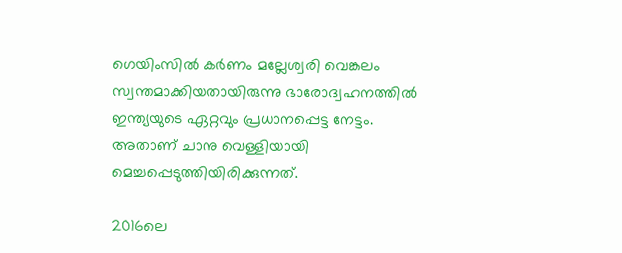ഗെയിംസില്‍ കര്‍ണം മല്ലേശ്വരി വെങ്കലം സ്വന്തമാക്കിയതായിരുന്നു ഭാരോദ്വഹനത്തില്‍ ഇന്ത്യയുടെ ഏറ്റവും പ്രധാനപ്പെട്ട നേട്ടം. അതാണ് ചാനു വെള്ളിയായി മെച്ചപ്പെടുത്തിയിരിക്കുന്നത്.

2016ലെ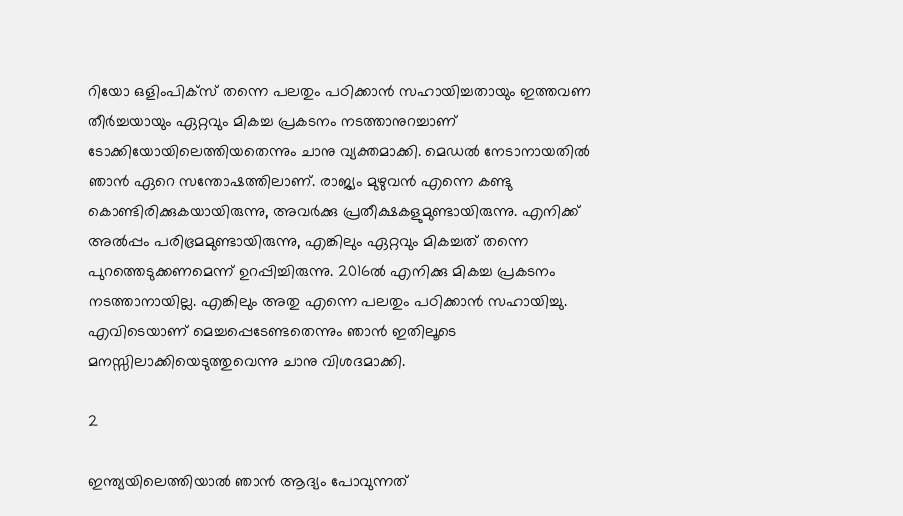റിയോ ഒളിംപിക്‌സ് തന്നെ പലതും പഠിക്കാന്‍ സഹായിച്ചതായും ഇത്തവണ തീര്‍ച്ചയായും ഏറ്റവും മികച്ച പ്രകടനം നടത്താനുറച്ചാണ് ടോക്കിയോയിലെത്തിയതെന്നും ചാനു വ്യക്തമാക്കി. മെഡല്‍ നേടാനായതില്‍ ഞാന്‍ ഏറെ സന്തോഷത്തിലാണ്. രാജ്യം മുഴുവന്‍ എന്നെ കണ്ടു കൊണ്ടിരിക്കുകയായിരുന്നു, അവര്‍ക്കു പ്രതീക്ഷകളുമുണ്ടായിരുന്നു. എനിക്ക് അല്‍പ്പം പരിഭ്രമമുണ്ടായിരുന്നു, എങ്കിലും ഏറ്റവും മികച്ചത് തന്നെ പുറത്തെടുക്കണമെന്ന് ഉറപ്പിച്ചിരുന്നു. 2016ല്‍ എനിക്കു മികച്ച പ്രകടനം നടത്താനായില്ല. എങ്കിലും അതു എന്നെ പലതും പഠിക്കാന്‍ സഹായിച്ചു. എവിടെയാണ് മെച്ചപ്പെടേണ്ടതെന്നും ഞാന്‍ ഇതിലൂടെ മനസ്സിലാക്കിയെടുത്തുവെന്നു ചാനു വിശദമാക്കി.

2

ഇന്ത്യയിലെത്തിയാല്‍ ഞാന്‍ ആദ്യം പോവുന്നത്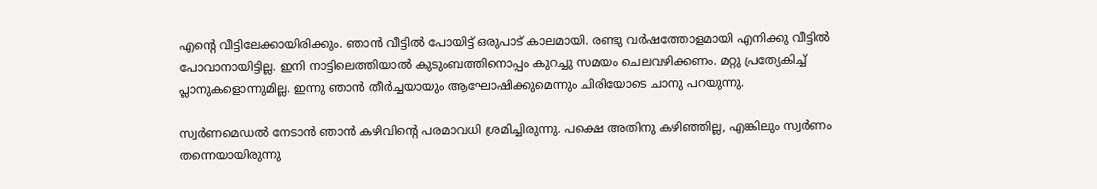എന്റെ വീട്ടിലേക്കായിരിക്കും. ഞാന്‍ വീട്ടില്‍ പോയിട്ട് ഒരുപാട് കാലമായി. രണ്ടു വര്‍ഷത്തോളമായി എനിക്കു വീട്ടില്‍ പോവാനായിട്ടില്ല. ഇനി നാട്ടിലെത്തിയാല്‍ കുടുംബത്തിനൊപ്പം കുറച്ചു സമയം ചെലവഴിക്കണം. മറ്റു പ്രത്യേകിച്ച് പ്ലാനുകളൊന്നുമില്ല. ഇന്നു ഞാന്‍ തീര്‍ച്ചയായും ആഘോഷിക്കുമെന്നും ചിരിയോടെ ചാനു പറയുന്നു.

സ്വര്‍ണമെഡല്‍ നേടാന്‍ ഞാന്‍ കഴിവിന്റെ പരമാവധി ശ്രമിച്ചിരുന്നു. പക്ഷെ അതിനു കഴിഞ്ഞില്ല, എങ്കിലും സ്വര്‍ണം തന്നെയായിരുന്നു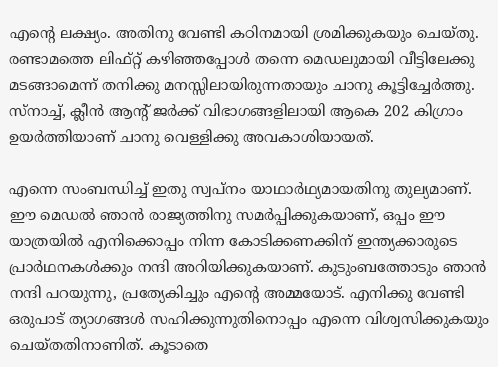എന്റെ ലക്ഷ്യം. അതിനു വേണ്ടി കഠിനമായി ശ്രമിക്കുകയും ചെയ്തു. രണ്ടാമത്തെ ലിഫ്റ്റ് കഴിഞ്ഞപ്പോള്‍ തന്നെ മെഡലുമായി വീട്ടിലേക്കു മടങ്ങാമെന്ന് തനിക്കു മനസ്സിലായിരുന്നതായും ചാനു കൂട്ടിച്ചേര്‍ത്തു. സ്‌നാച്ച്, ക്ലീന്‍ ആന്റ് ജര്‍ക്ക് വിഭാഗങ്ങളിലായി ആകെ 202 കിഗ്രാം ഉയര്‍ത്തിയാണ് ചാനു വെള്ളിക്കു അവകാശിയായത്.

എന്നെ സംബന്ധിച്ച് ഇതു സ്വപ്‌നം യാഥാര്‍ഥ്യമായതിനു തുല്യമാണ്. ഈ മെഡല്‍ ഞാന്‍ രാജ്യത്തിനു സമര്‍പ്പിക്കുകയാണ്, ഒപ്പം ഈ യാത്രയില്‍ എനിക്കൊപ്പം നിന്ന കോടിക്കണക്കിന് ഇന്ത്യക്കാരുടെ പ്രാര്‍ഥനകള്‍ക്കും നന്ദി അറിയിക്കുകയാണ്. കുടുംബത്തോടും ഞാന്‍ നന്ദി പറയുന്നു, പ്രത്യേകിച്ചും എന്റെ അമ്മയോട്. എനിക്കു വേണ്ടി ഒരുപാട് ത്യാഗങ്ങള്‍ സഹിക്കുന്നുതിനൊപ്പം എന്നെ വിശ്വസിക്കുകയും ചെയ്തതിനാണിത്. കൂടാതെ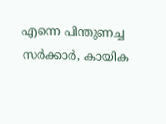എന്നെ പിന്തുണച്ച സര്‍ക്കാര്‍, കായിക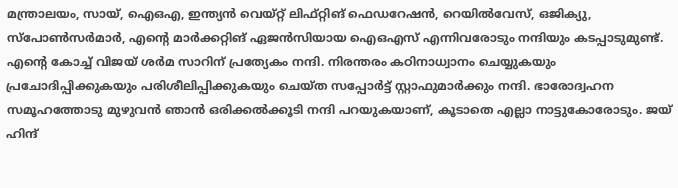മന്ത്രാലയം, സായ്, ഐഒഎ, ഇന്ത്യന്‍ വെയ്റ്റ് ലിഫ്റ്റിങ് ഫെഡറേഷന്‍, റെയില്‍വേസ്, ഒജിക്യു, സ്‌പോണ്‍സര്‍മാര്‍, എന്റെ മാര്‍ക്കറ്റിങ് ഏജന്‍സിയായ ഐഒഎസ് എന്നിവരോടും നന്ദിയും കടപ്പാടുമുണ്ട്. എന്റെ കോച്ച് വിജയ് ശര്‍മ സാറിന് പ്രത്യേകം നന്ദി. നിരന്തരം കഠിനാധ്വാനം ചെയ്യുകയും പ്രചോദിപ്പിക്കുകയും പരിശീലിപ്പിക്കുകയും ചെയ്ത സപ്പോര്‍ട്ട് സ്റ്റാഫുമാര്‍ക്കും നന്ദി. ഭാരോദ്വഹന സമൂഹത്തോടു മുഴുവന്‍ ഞാന്‍ ഒരിക്കല്‍ക്കൂടി നന്ദി പറയുകയാണ്, കൂടാതെ എല്ലാ നാട്ടുകോരോടും. ജയ് ഹിന്ദ്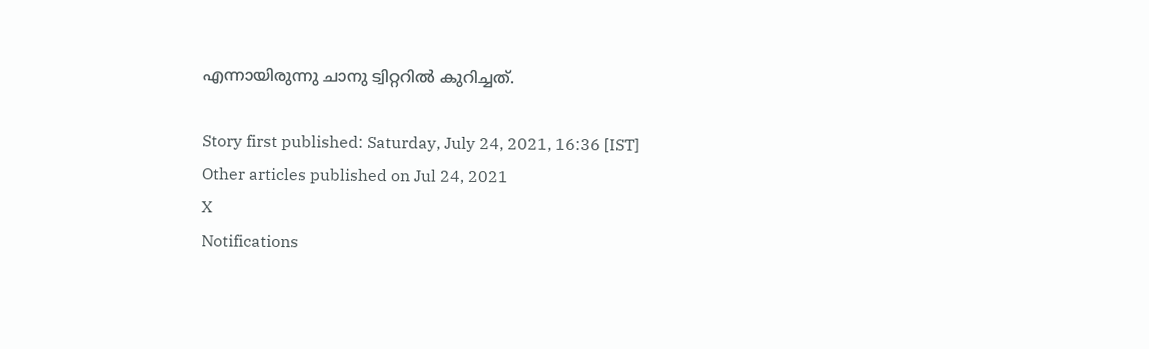എന്നായിരുന്നു ചാനു ട്വിറ്ററില്‍ കുറിച്ചത്.

Story first published: Saturday, July 24, 2021, 16:36 [IST]
Other articles published on Jul 24, 2021
X
Notifications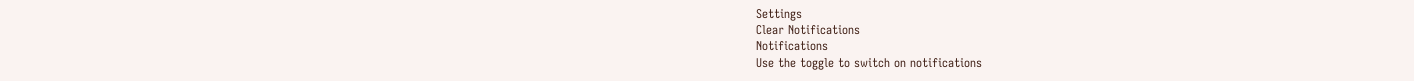Settings
Clear Notifications
Notifications
Use the toggle to switch on notifications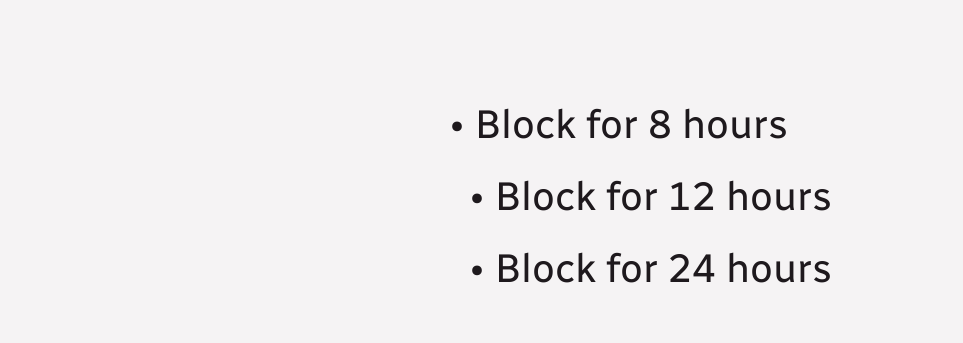• Block for 8 hours
  • Block for 12 hours
  • Block for 24 hours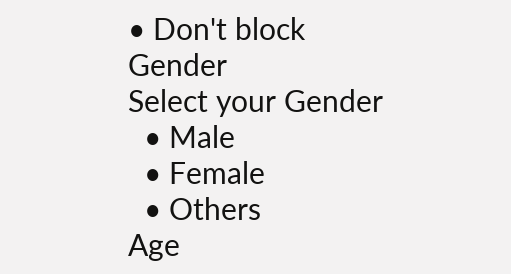• Don't block
Gender
Select your Gender
  • Male
  • Female
  • Others
Age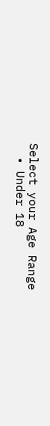Select your Age Range
  • Under 18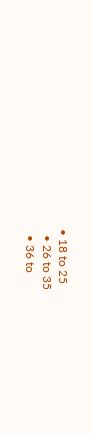• 18 to 25
  • 26 to 35
  • 36 to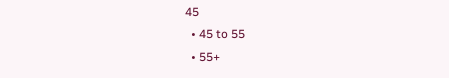45
  • 45 to 55
  • 55+